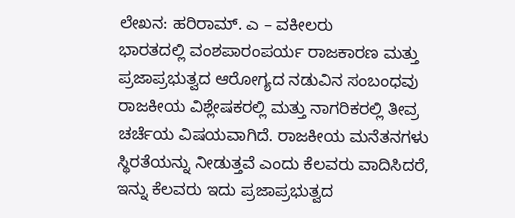ಲೇಖನ: ಹರಿರಾಮ್. ಎ – ವಕೀಲರು
ಭಾರತದಲ್ಲಿ ವಂಶಪಾರಂಪರ್ಯ ರಾಜಕಾರಣ ಮತ್ತು ಪ್ರಜಾಪ್ರಭುತ್ವದ ಆರೋಗ್ಯದ ನಡುವಿನ ಸಂಬಂಧವು ರಾಜಕೀಯ ವಿಶ್ಲೇಷಕರಲ್ಲಿ ಮತ್ತು ನಾಗರಿಕರಲ್ಲಿ ತೀವ್ರ ಚರ್ಚೆಯ ವಿಷಯವಾಗಿದೆ. ರಾಜಕೀಯ ಮನೆತನಗಳು ಸ್ಥಿರತೆಯನ್ನು ನೀಡುತ್ತವೆ ಎಂದು ಕೆಲವರು ವಾದಿಸಿದರೆ, ಇನ್ನು ಕೆಲವರು ಇದು ಪ್ರಜಾಪ್ರಭುತ್ವದ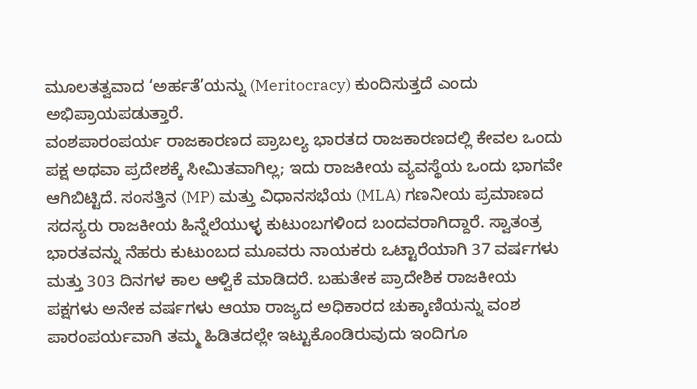ಮೂಲತತ್ವವಾದ ‘ಅರ್ಹತೆ’ಯನ್ನು (Meritocracy) ಕುಂದಿಸುತ್ತದೆ ಎಂದು ಅಭಿಪ್ರಾಯಪಡುತ್ತಾರೆ.
ವಂಶಪಾರಂಪರ್ಯ ರಾಜಕಾರಣದ ಪ್ರಾಬಲ್ಯ ಭಾರತದ ರಾಜಕಾರಣದಲ್ಲಿ ಕೇವಲ ಒಂದು ಪಕ್ಷ ಅಥವಾ ಪ್ರದೇಶಕ್ಕೆ ಸೀಮಿತವಾಗಿಲ್ಲ; ಇದು ರಾಜಕೀಯ ವ್ಯವಸ್ಥೆಯ ಒಂದು ಭಾಗವೇ ಆಗಿಬಿಟ್ಟಿದೆ. ಸಂಸತ್ತಿನ (MP) ಮತ್ತು ವಿಧಾನಸಭೆಯ (MLA) ಗಣನೀಯ ಪ್ರಮಾಣದ ಸದಸ್ಯರು ರಾಜಕೀಯ ಹಿನ್ನೆಲೆಯುಳ್ಳ ಕುಟುಂಬಗಳಿಂದ ಬಂದವರಾಗಿದ್ದಾರೆ. ಸ್ವಾತಂತ್ರ ಭಾರತವನ್ನು ನೆಹರು ಕುಟುಂಬದ ಮೂವರು ನಾಯಕರು ಒಟ್ಟಾರೆಯಾಗಿ 37 ವರ್ಷಗಳು ಮತ್ತು 303 ದಿನಗಳ ಕಾಲ ಆಳ್ವಿಕೆ ಮಾಡಿದರೆ. ಬಹುತೇಕ ಪ್ರಾದೇಶಿಕ ರಾಜಕೀಯ ಪಕ್ಷಗಳು ಅನೇಕ ವರ್ಷಗಳು ಆಯಾ ರಾಜ್ಯದ ಅಧಿಕಾರದ ಚುಕ್ಕಾಣಿಯನ್ನು ವಂಶ ಪಾರಂಪರ್ಯವಾಗಿ ತಮ್ಮ ಹಿಡಿತದಲ್ಲೇ ಇಟ್ಟುಕೊಂಡಿರುವುದು ಇಂದಿಗೂ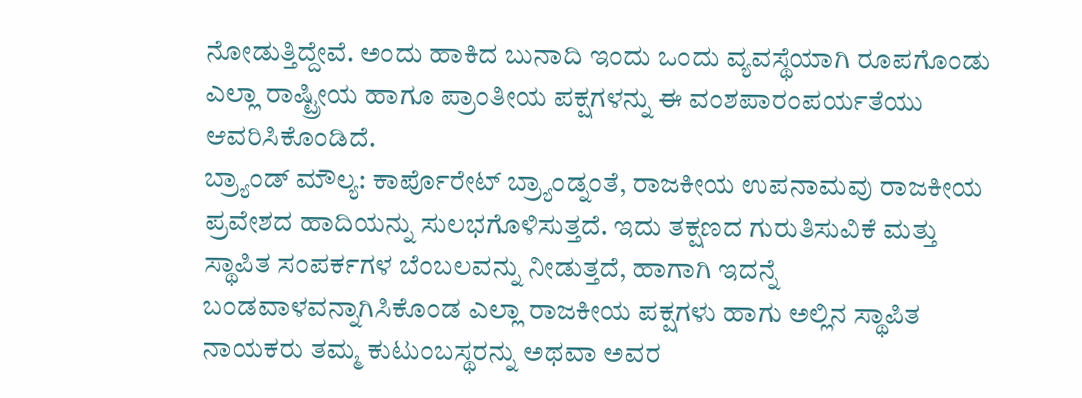ನೋಡುತ್ತಿದ್ದೇವೆ. ಅಂದು ಹಾಕಿದ ಬುನಾದಿ ಇಂದು ಒಂದು ವ್ಯವಸ್ಥೆಯಾಗಿ ರೂಪಗೊಂಡು ಎಲ್ಲಾ ರಾಷ್ಟ್ರೀಯ ಹಾಗೂ ಪ್ರಾಂತೀಯ ಪಕ್ಷಗಳನ್ನು ಈ ವಂಶಪಾರಂಪರ್ಯತೆಯು ಆವರಿಸಿಕೊಂಡಿದೆ.
ಬ್ರ್ಯಾಂಡ್ ಮೌಲ್ಯ: ಕಾರ್ಪೊರೇಟ್ ಬ್ರ್ಯಾಂಡ್ನಂತೆ, ರಾಜಕೀಯ ಉಪನಾಮವು ರಾಜಕೀಯ ಪ್ರವೇಶದ ಹಾದಿಯನ್ನು ಸುಲಭಗೊಳಿಸುತ್ತದೆ. ಇದು ತಕ್ಷಣದ ಗುರುತಿಸುವಿಕೆ ಮತ್ತು ಸ್ಥಾಪಿತ ಸಂಪರ್ಕಗಳ ಬೆಂಬಲವನ್ನು ನೀಡುತ್ತದೆ, ಹಾಗಾಗಿ ಇದನ್ನೆ ಬಂಡವಾಳವನ್ನಾಗಿಸಿಕೊಂಡ ಎಲ್ಲಾ ರಾಜಕೀಯ ಪಕ್ಷಗಳು ಹಾಗು ಅಲ್ಲಿನ ಸ್ಥಾಪಿತ ನಾಯಕರು ತಮ್ಮ ಕುಟುಂಬಸ್ಥರನ್ನು ಅಥವಾ ಅವರ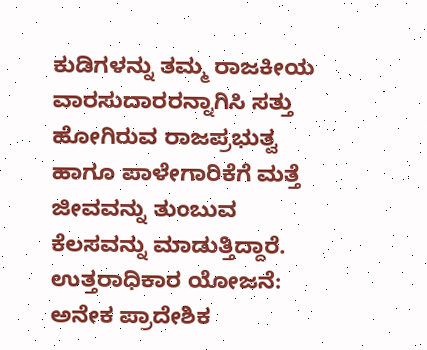ಕುಡಿಗಳನ್ನು ತಮ್ಮ ರಾಜಕೀಯ ವಾರಸುದಾರರನ್ನಾಗಿಸಿ ಸತ್ತು ಹೋಗಿರುವ ರಾಜಪ್ರಭುತ್ವ ಹಾಗೂ ಪಾಳೇಗಾರಿಕೆಗೆ ಮತ್ತೆ ಜೀವವನ್ನು ತುಂಬುವ ಕೆಲಸವನ್ನು ಮಾಡುತ್ತಿದ್ದಾರೆ.
ಉತ್ತರಾಧಿಕಾರ ಯೋಜನೆ: ಅನೇಕ ಪ್ರಾದೇಶಿಕ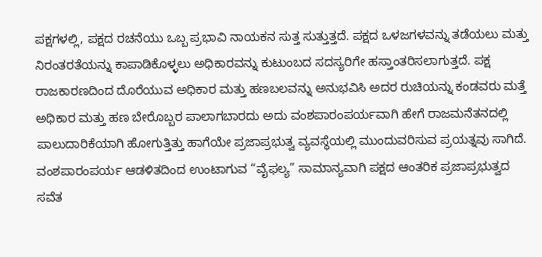ಪಕ್ಷಗಳಲ್ಲಿ, ಪಕ್ಷದ ರಚನೆಯು ಒಬ್ಬ ಪ್ರಭಾವಿ ನಾಯಕನ ಸುತ್ತ ಸುತ್ತುತ್ತದೆ. ಪಕ್ಷದ ಒಳಜಗಳವನ್ನು ತಡೆಯಲು ಮತ್ತು ನಿರಂತರತೆಯನ್ನು ಕಾಪಾಡಿಕೊಳ್ಳಲು ಅಧಿಕಾರವನ್ನು ಕುಟುಂಬದ ಸದಸ್ಯರಿಗೇ ಹಸ್ತಾಂತರಿಸಲಾಗುತ್ತದೆ. ಪಕ್ಷ ರಾಜಕಾರಣದಿಂದ ದೊರೆಯುವ ಅಧಿಕಾರ ಮತ್ತು ಹಣಬಲವನ್ನು ಅನುಭವಿಸಿ ಅದರ ರುಚಿಯನ್ನು ಕಂಡವರು ಮತ್ತೆ ಅಧಿಕಾರ ಮತ್ತು ಹಣ ಬೇರೊಬ್ಬರ ಪಾಲಾಗಬಾರದು ಅದು ವಂಶಪಾರಂಪರ್ಯವಾಗಿ ಹೇಗೆ ರಾಜಮನೆತನದಲ್ಲಿ ಪಾಲುದಾರಿಕೆಯಾಗಿ ಹೋಗುತ್ತಿತ್ತು ಹಾಗೆಯೇ ಪ್ರಜಾಪ್ರಭುತ್ವ ವ್ಯವಸ್ಥೆಯಲ್ಲಿ ಮುಂದುವರಿಸುವ ಪ್ರಯತ್ನವು ಸಾಗಿದೆ.
ವಂಶಪಾರಂಪರ್ಯ ಆಡಳಿತದಿಂದ ಉಂಟಾಗುವ “ವೈಫಲ್ಯ” ಸಾಮಾನ್ಯವಾಗಿ ಪಕ್ಷದ ಆಂತರಿಕ ಪ್ರಜಾಪ್ರಭುತ್ವದ ಸವೆತ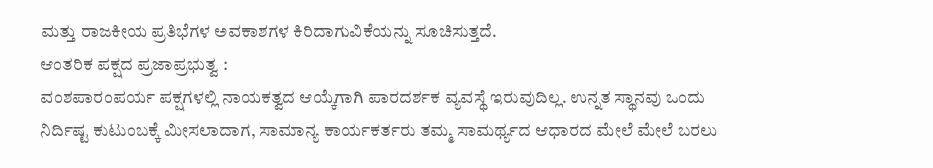ಮತ್ತು ರಾಜಕೀಯ ಪ್ರತಿಭೆಗಳ ಅವಕಾಶಗಳ ಕಿರಿದಾಗುವಿಕೆಯನ್ನು ಸೂಚಿಸುತ್ತದೆ.
ಆಂತರಿಕ ಪಕ್ಷದ ಪ್ರಜಾಪ್ರಭುತ್ವ :
ವಂಶಪಾರಂಪರ್ಯ ಪಕ್ಷಗಳಲ್ಲಿ ನಾಯಕತ್ವದ ಆಯ್ಕೆಗಾಗಿ ಪಾರದರ್ಶಕ ವ್ಯವಸ್ಥೆ ಇರುವುದಿಲ್ಲ. ಉನ್ನತ ಸ್ಥಾನವು ಒಂದು ನಿರ್ದಿಷ್ಟ ಕುಟುಂಬಕ್ಕೆ ಮೀಸಲಾದಾಗ, ಸಾಮಾನ್ಯ ಕಾರ್ಯಕರ್ತರು ತಮ್ಮ ಸಾಮರ್ಥ್ಯದ ಆಧಾರದ ಮೇಲೆ ಮೇಲೆ ಬರಲು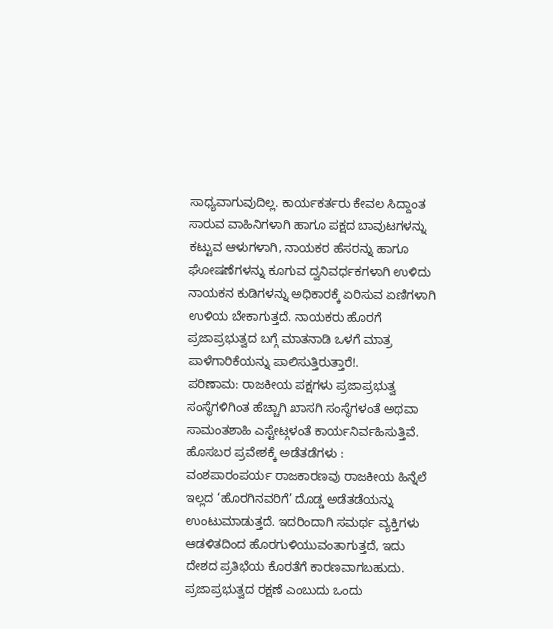ಸಾಧ್ಯವಾಗುವುದಿಲ್ಲ. ಕಾರ್ಯಕರ್ತರು ಕೇವಲ ಸಿದ್ದಾಂತ ಸಾರುವ ವಾಹಿನಿಗಳಾಗಿ ಹಾಗೂ ಪಕ್ಷದ ಬಾವುಟಗಳನ್ನು ಕಟ್ಟುವ ಆಳುಗಳಾಗಿ, ನಾಯಕರ ಹೆಸರನ್ನು ಹಾಗೂ ಘೋಷಣೆಗಳನ್ನು ಕೂಗುವ ದ್ವನಿವರ್ಧಕಗಳಾಗಿ ಉಳಿದು ನಾಯಕನ ಕುಡಿಗಳನ್ನು ಅಧಿಕಾರಕ್ಕೆ ಏರಿಸುವ ಏಣಿಗಳಾಗಿ ಉಳಿಯ ಬೇಕಾಗುತ್ತದೆ. ನಾಯಕರು ಹೊರಗೆ ಪ್ರಜಾಪ್ರಭುತ್ವದ ಬಗ್ಗೆ ಮಾತನಾಡಿ ಒಳಗೆ ಮಾತ್ರ ಪಾಳೆಗಾರಿಕೆಯನ್ನು ಪಾಲಿಸುತ್ತಿರುತ್ತಾರೆ!.
ಪರಿಣಾಮ: ರಾಜಕೀಯ ಪಕ್ಷಗಳು ಪ್ರಜಾಪ್ರಭುತ್ವ ಸಂಸ್ಥೆಗಳಿಗಿಂತ ಹೆಚ್ಚಾಗಿ ಖಾಸಗಿ ಸಂಸ್ಥೆಗಳಂತೆ ಅಥವಾ ಸಾಮಂತಶಾಹಿ ಎಸ್ಟೇಟ್ಗಳಂತೆ ಕಾರ್ಯನಿರ್ವಹಿಸುತ್ತಿವೆ.
ಹೊಸಬರ ಪ್ರವೇಶಕ್ಕೆ ಅಡೆತಡೆಗಳು :
ವಂಶಪಾರಂಪರ್ಯ ರಾಜಕಾರಣವು ರಾಜಕೀಯ ಹಿನ್ನೆಲೆ ಇಲ್ಲದ ‘ಹೊರಗಿನವರಿಗೆ’ ದೊಡ್ಡ ಅಡೆತಡೆಯನ್ನು ಉಂಟುಮಾಡುತ್ತದೆ. ಇದರಿಂದಾಗಿ ಸಮರ್ಥ ವ್ಯಕ್ತಿಗಳು ಆಡಳಿತದಿಂದ ಹೊರಗುಳಿಯುವಂತಾಗುತ್ತದೆ, ಇದು ದೇಶದ ಪ್ರತಿಭೆಯ ಕೊರತೆಗೆ ಕಾರಣವಾಗಬಹುದು.
ಪ್ರಜಾಪ್ರಭುತ್ವದ ರಕ್ಷಣೆ ಎಂಬುದು ಒಂದು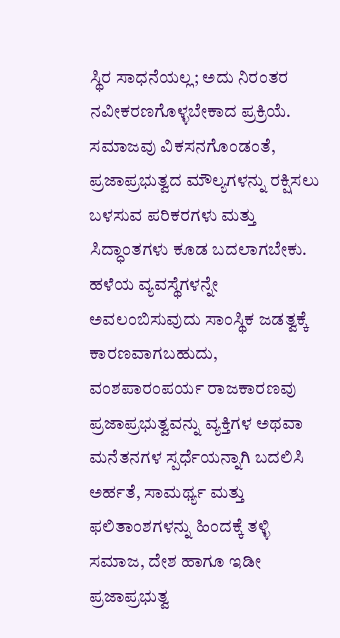ಸ್ಥಿರ ಸಾಧನೆಯಲ್ಲ; ಅದು ನಿರಂತರ ನವೀಕರಣಗೊಳ್ಳಬೇಕಾದ ಪ್ರಕ್ರಿಯೆ. ಸಮಾಜವು ವಿಕಸನಗೊಂಡಂತೆ, ಪ್ರಜಾಪ್ರಭುತ್ವದ ಮೌಲ್ಯಗಳನ್ನು ರಕ್ಷಿಸಲು ಬಳಸುವ ಪರಿಕರಗಳು ಮತ್ತು ಸಿದ್ಧಾಂತಗಳು ಕೂಡ ಬದಲಾಗಬೇಕು. ಹಳೆಯ ವ್ಯವಸ್ಥೆಗಳನ್ನೇ ಅವಲಂಬಿಸುವುದು ಸಾಂಸ್ಥಿಕ ಜಡತ್ವಕ್ಕೆ ಕಾರಣವಾಗಬಹುದು, ವಂಶಪಾರಂಪರ್ಯ ರಾಜಕಾರಣವು ಪ್ರಜಾಪ್ರಭುತ್ವವನ್ನು ವ್ಯಕ್ತಿಗಳ ಅಥವಾ ಮನೆತನಗಳ ಸ್ಪರ್ಧೆಯನ್ನಾಗಿ ಬದಲಿಸಿ ಅರ್ಹತೆ, ಸಾಮರ್ಥ್ಯ ಮತ್ತು ಫಲಿತಾಂಶಗಳನ್ನು ಹಿಂದಕ್ಕೆ ತಳ್ಳಿ ಸಮಾಜ, ದೇಶ ಹಾಗೂ ಇಡೀ ಪ್ರಜಾಪ್ರಭುತ್ವ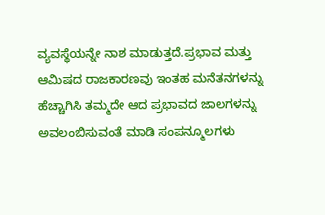ವ್ಯವಸ್ಥೆಯನ್ನೇ ನಾಶ ಮಾಡುತ್ತದೆ.ಪ್ರಭಾವ ಮತ್ತು ಆಮಿಷದ ರಾಜಕಾರಣವು ಇಂತಹ ಮನೆತನಗಳನ್ನು ಹೆಚ್ಚಾಗಿಸಿ ತಮ್ಮದೇ ಆದ ಪ್ರಭಾವದ ಜಾಲಗಳನ್ನು ಅವಲಂಬಿಸುವಂತೆ ಮಾಡಿ ಸಂಪನ್ಮೂಲಗಳು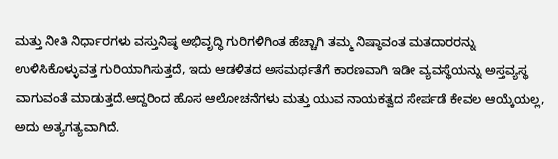ಮತ್ತು ನೀತಿ ನಿರ್ಧಾರಗಳು ವಸ್ತುನಿಷ್ಠ ಅಭಿವೃದ್ಧಿ ಗುರಿಗಳಿಗಿಂತ ಹೆಚ್ಚಾಗಿ ತಮ್ಮ ನಿಷ್ಠಾವಂತ ಮತದಾರರನ್ನು ಉಳಿಸಿಕೊಳ್ಳುವತ್ತ ಗುರಿಯಾಗಿಸುತ್ತದೆ, ಇದು ಆಡಳಿತದ ಅಸಮರ್ಥತೆಗೆ ಕಾರಣವಾಗಿ ಇಡೀ ವ್ಯವಸ್ಥೆಯನ್ನು ಅಸ್ತವ್ಯಸ್ಥ ವಾಗುವಂತೆ ಮಾಡುತ್ತದೆ.ಆದ್ದರಿಂದ ಹೊಸ ಆಲೋಚನೆಗಳು ಮತ್ತು ಯುವ ನಾಯಕತ್ವದ ಸೇರ್ಪಡೆ ಕೇವಲ ಆಯ್ಕೆಯಲ್ಲ, ಅದು ಅತ್ಯಗತ್ಯವಾಗಿದೆ.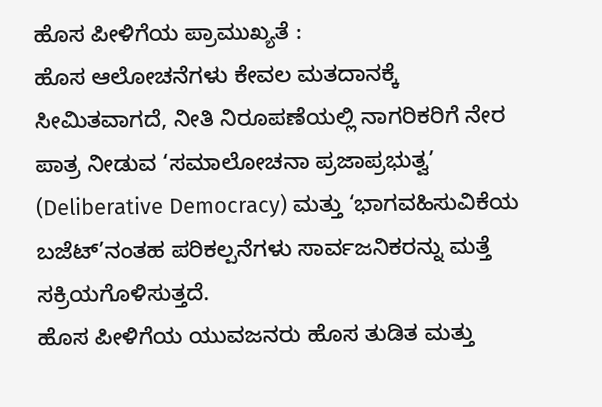ಹೊಸ ಪೀಳಿಗೆಯ ಪ್ರಾಮುಖ್ಯತೆ :
ಹೊಸ ಆಲೋಚನೆಗಳು ಕೇವಲ ಮತದಾನಕ್ಕೆ ಸೀಮಿತವಾಗದೆ, ನೀತಿ ನಿರೂಪಣೆಯಲ್ಲಿ ನಾಗರಿಕರಿಗೆ ನೇರ ಪಾತ್ರ ನೀಡುವ ‘ಸಮಾಲೋಚನಾ ಪ್ರಜಾಪ್ರಭುತ್ವ’ (Deliberative Democracy) ಮತ್ತು ‘ಭಾಗವಹಿಸುವಿಕೆಯ ಬಜೆಟ್’ನಂತಹ ಪರಿಕಲ್ಪನೆಗಳು ಸಾರ್ವಜನಿಕರನ್ನು ಮತ್ತೆ ಸಕ್ರಿಯಗೊಳಿಸುತ್ತದೆ.
ಹೊಸ ಪೀಳಿಗೆಯ ಯುವಜನರು ಹೊಸ ತುಡಿತ ಮತ್ತು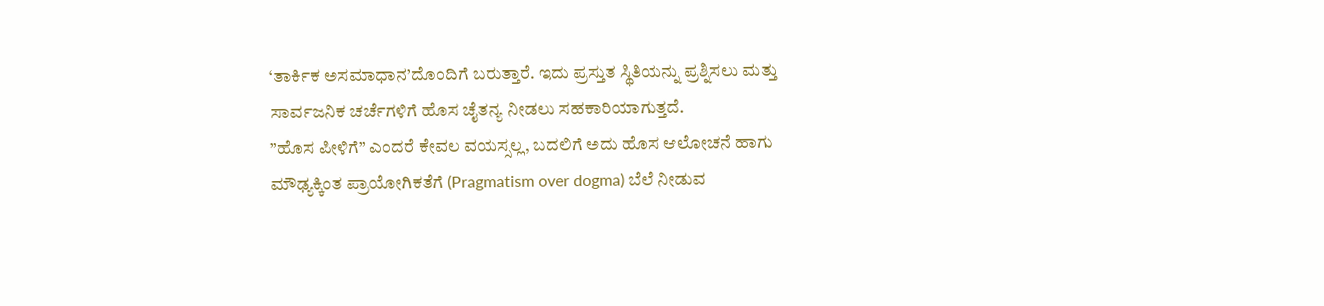‘ತಾರ್ಕಿಕ ಅಸಮಾಧಾನ’ದೊಂದಿಗೆ ಬರುತ್ತಾರೆ. ಇದು ಪ್ರಸ್ತುತ ಸ್ಥಿತಿಯನ್ನು ಪ್ರಶ್ನಿಸಲು ಮತ್ತು ಸಾರ್ವಜನಿಕ ಚರ್ಚೆಗಳಿಗೆ ಹೊಸ ಚೈತನ್ಯ ನೀಡಲು ಸಹಕಾರಿಯಾಗುತ್ತದೆ.
”ಹೊಸ ಪೀಳಿಗೆ” ಎಂದರೆ ಕೇವಲ ವಯಸ್ಸಲ್ಲ, ಬದಲಿಗೆ ಅದು ಹೊಸ ಆಲೋಚನೆ ಹಾಗು ಮೌಢ್ಯಕ್ಕಿಂತ ಪ್ರಾಯೋಗಿಕತೆಗೆ (Pragmatism over dogma) ಬೆಲೆ ನೀಡುವ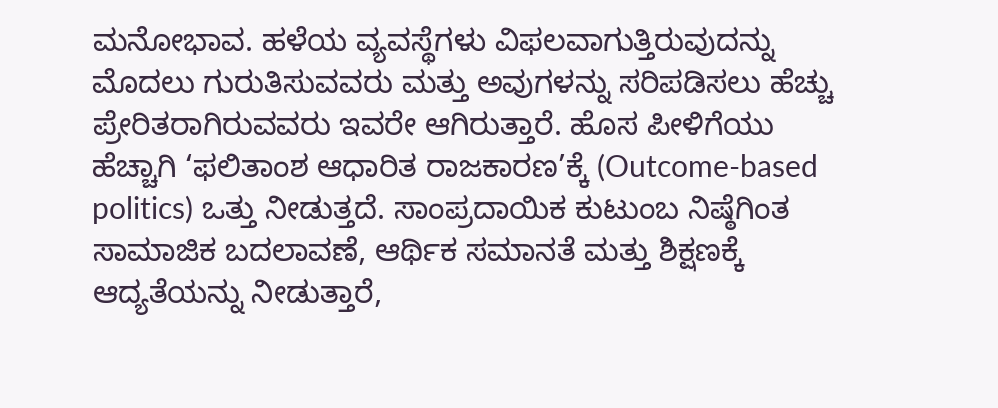ಮನೋಭಾವ. ಹಳೆಯ ವ್ಯವಸ್ಥೆಗಳು ವಿಫಲವಾಗುತ್ತಿರುವುದನ್ನು ಮೊದಲು ಗುರುತಿಸುವವರು ಮತ್ತು ಅವುಗಳನ್ನು ಸರಿಪಡಿಸಲು ಹೆಚ್ಚು ಪ್ರೇರಿತರಾಗಿರುವವರು ಇವರೇ ಆಗಿರುತ್ತಾರೆ. ಹೊಸ ಪೀಳಿಗೆಯು ಹೆಚ್ಚಾಗಿ ‘ಫಲಿತಾಂಶ ಆಧಾರಿತ ರಾಜಕಾರಣ’ಕ್ಕೆ (Outcome-based politics) ಒತ್ತು ನೀಡುತ್ತದೆ. ಸಾಂಪ್ರದಾಯಿಕ ಕುಟುಂಬ ನಿಷ್ಠೆಗಿಂತ ಸಾಮಾಜಿಕ ಬದಲಾವಣೆ, ಆರ್ಥಿಕ ಸಮಾನತೆ ಮತ್ತು ಶಿಕ್ಷಣಕ್ಕೆ ಆದ್ಯತೆಯನ್ನು ನೀಡುತ್ತಾರೆ,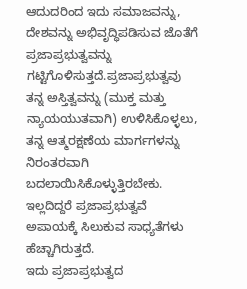ಆದುದರಿಂದ ಇದು ಸಮಾಜವನ್ನು, ದೇಶವನ್ನು ಅಭಿವೃದ್ಧಿಪಡಿಸುವ ಜೊತೆಗೆ ಪ್ರಜಾಪ್ರಭುತ್ವವನ್ನು ಗಟ್ಟಿಗೊಳಿಸುತ್ತದೆ.ಪ್ರಜಾಪ್ರಭುತ್ವವು ತನ್ನ ಅಸ್ತಿತ್ವವನ್ನು (ಮುಕ್ತ ಮತ್ತು ನ್ಯಾಯಯುತವಾಗಿ) ಉಳಿಸಿಕೊಳ್ಳಲು, ತನ್ನ ಆತ್ಮರಕ್ಷಣೆಯ ಮಾರ್ಗಗಳನ್ನು ನಿರಂತರವಾಗಿ ಬದಲಾಯಿಸಿಕೊಳ್ಳುತ್ತಿರಬೇಕು. ಇಲ್ಲದಿದ್ದರೆ ಪ್ರಜಾಪ್ರಭುತ್ವವೆ ಅಪಾಯಕ್ಕೆ ಸಿಲುಕುವ ಸಾಧ್ಯತೆಗಳು ಹೆಚ್ಚಾಗಿರುತ್ತದೆ.
ಇದು ಪ್ರಜಾಪ್ರಭುತ್ವದ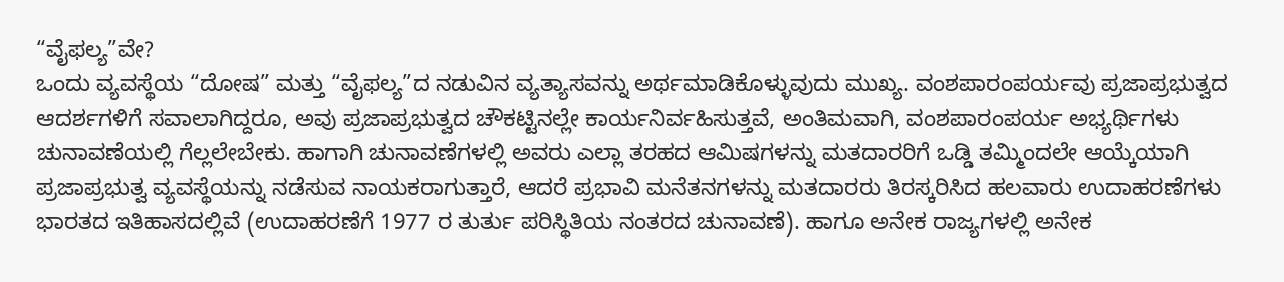“ವೈಫಲ್ಯ”ವೇ?
ಒಂದು ವ್ಯವಸ್ಥೆಯ “ದೋಷ” ಮತ್ತು “ವೈಫಲ್ಯ”ದ ನಡುವಿನ ವ್ಯತ್ಯಾಸವನ್ನು ಅರ್ಥಮಾಡಿಕೊಳ್ಳುವುದು ಮುಖ್ಯ. ವಂಶಪಾರಂಪರ್ಯವು ಪ್ರಜಾಪ್ರಭುತ್ವದ ಆದರ್ಶಗಳಿಗೆ ಸವಾಲಾಗಿದ್ದರೂ, ಅವು ಪ್ರಜಾಪ್ರಭುತ್ವದ ಚೌಕಟ್ಟಿನಲ್ಲೇ ಕಾರ್ಯನಿರ್ವಹಿಸುತ್ತವೆ, ಅಂತಿಮವಾಗಿ, ವಂಶಪಾರಂಪರ್ಯ ಅಭ್ಯರ್ಥಿಗಳು ಚುನಾವಣೆಯಲ್ಲಿ ಗೆಲ್ಲಲೇಬೇಕು. ಹಾಗಾಗಿ ಚುನಾವಣೆಗಳಲ್ಲಿ ಅವರು ಎಲ್ಲಾ ತರಹದ ಆಮಿಷಗಳನ್ನು ಮತದಾರರಿಗೆ ಒಡ್ಡಿ ತಮ್ಮಿಂದಲೇ ಆಯ್ಕೆಯಾಗಿ ಪ್ರಜಾಪ್ರಭುತ್ವ ವ್ಯವಸ್ಥೆಯನ್ನು ನಡೆಸುವ ನಾಯಕರಾಗುತ್ತಾರೆ, ಆದರೆ ಪ್ರಭಾವಿ ಮನೆತನಗಳನ್ನು ಮತದಾರರು ತಿರಸ್ಕರಿಸಿದ ಹಲವಾರು ಉದಾಹರಣೆಗಳು ಭಾರತದ ಇತಿಹಾಸದಲ್ಲಿವೆ (ಉದಾಹರಣೆಗೆ 1977 ರ ತುರ್ತು ಪರಿಸ್ಥಿತಿಯ ನಂತರದ ಚುನಾವಣೆ). ಹಾಗೂ ಅನೇಕ ರಾಜ್ಯಗಳಲ್ಲಿ ಅನೇಕ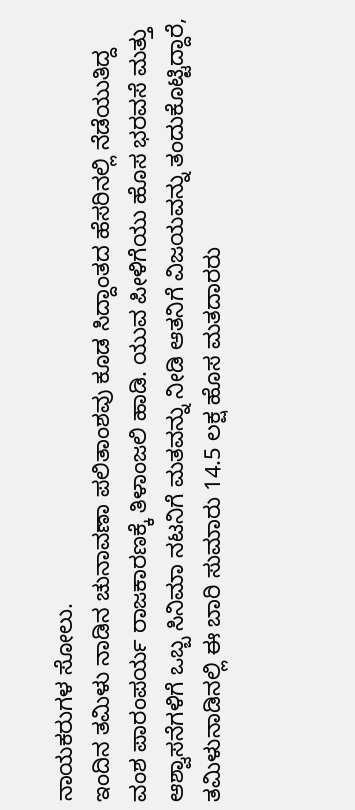ನಾಯಕರುಗಳ ಸೋಲು.
ಇಂದಿನ ತಮಿಳು ನಾಡಿನ ಚುನಾವಣಾ ಪಲಿತಾಂಶವು ಕೂಡ ಸಿದ್ದಾಂತದ ಹೆಸರಿನಲ್ಲಿ ನೆಡೆಯುತಿದ್ದ ವಂಶ ಪಾರಂಪರ್ಯ ರಾಜಕಾರಣಕ್ಕೆ ತಿಳಾಂಜಲಿ ಹಾಡಿ. ಯುವ ಪೀಳಿಗೆಯು ಹೊಸ ಭರವಸೆ ಮತ್ತು ಆಶ್ವಾಸನೆಗಳಿಗೆ ಒಬ್ಬ ಸಿನಿಮಾ ನಟನಿಗೆ ಮತವನ್ನು ನೀಡಿ ಆತನಿಗೆ ವಿಜಯವನ್ನು ತಂದುಕೊಟ್ಟಿದ್ದಾರೆ, ತಮಿಳುನಾಡಿನಲ್ಲಿ ಈ ಬಾರಿ ಸುಮಾರು 14.5 ಲಕ್ಷ ಹೊಸ ಮತದಾರರು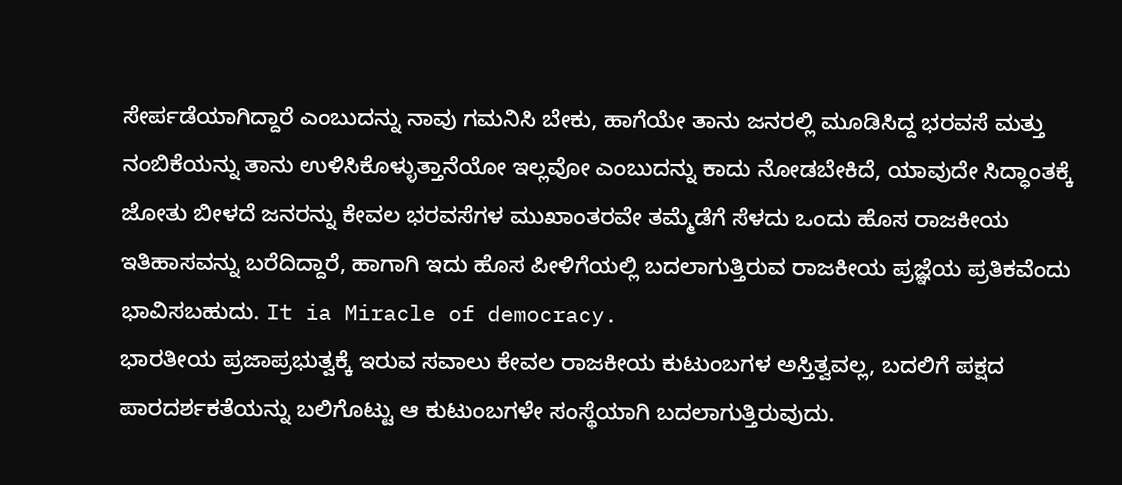ಸೇರ್ಪಡೆಯಾಗಿದ್ದಾರೆ ಎಂಬುದನ್ನು ನಾವು ಗಮನಿಸಿ ಬೇಕು, ಹಾಗೆಯೇ ತಾನು ಜನರಲ್ಲಿ ಮೂಡಿಸಿದ್ದ ಭರವಸೆ ಮತ್ತು ನಂಬಿಕೆಯನ್ನು ತಾನು ಉಳಿಸಿಕೊಳ್ಳುತ್ತಾನೆಯೋ ಇಲ್ಲವೋ ಎಂಬುದನ್ನು ಕಾದು ನೋಡಬೇಕಿದೆ, ಯಾವುದೇ ಸಿದ್ಧಾಂತಕ್ಕೆ ಜೋತು ಬೀಳದೆ ಜನರನ್ನು ಕೇವಲ ಭರವಸೆಗಳ ಮುಖಾಂತರವೇ ತಮ್ಮೆಡೆಗೆ ಸೆಳದು ಒಂದು ಹೊಸ ರಾಜಕೀಯ ಇತಿಹಾಸವನ್ನು ಬರೆದಿದ್ದಾರೆ, ಹಾಗಾಗಿ ಇದು ಹೊಸ ಪೀಳಿಗೆಯಲ್ಲಿ ಬದಲಾಗುತ್ತಿರುವ ರಾಜಕೀಯ ಪ್ರಜ್ಞೆಯ ಪ್ರತಿಕವೆಂದು ಭಾವಿಸಬಹುದು. It ia Miracle of democracy.
ಭಾರತೀಯ ಪ್ರಜಾಪ್ರಭುತ್ವಕ್ಕೆ ಇರುವ ಸವಾಲು ಕೇವಲ ರಾಜಕೀಯ ಕುಟುಂಬಗಳ ಅಸ್ತಿತ್ವವಲ್ಲ, ಬದಲಿಗೆ ಪಕ್ಷದ ಪಾರದರ್ಶಕತೆಯನ್ನು ಬಲಿಗೊಟ್ಟು ಆ ಕುಟುಂಬಗಳೇ ಸಂಸ್ಥೆಯಾಗಿ ಬದಲಾಗುತ್ತಿರುವುದು.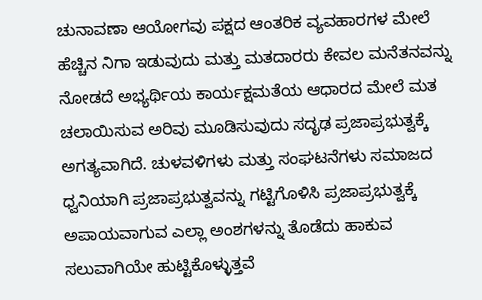ಚುನಾವಣಾ ಆಯೋಗವು ಪಕ್ಷದ ಆಂತರಿಕ ವ್ಯವಹಾರಗಳ ಮೇಲೆ ಹೆಚ್ಚಿನ ನಿಗಾ ಇಡುವುದು ಮತ್ತು ಮತದಾರರು ಕೇವಲ ಮನೆತನವನ್ನು ನೋಡದೆ ಅಭ್ಯರ್ಥಿಯ ಕಾರ್ಯಕ್ಷಮತೆಯ ಆಧಾರದ ಮೇಲೆ ಮತ ಚಲಾಯಿಸುವ ಅರಿವು ಮೂಡಿಸುವುದು ಸದೃಢ ಪ್ರಜಾಪ್ರಭುತ್ವಕ್ಕೆ ಅಗತ್ಯವಾಗಿದೆ. ಚುಳವಳಿಗಳು ಮತ್ತು ಸಂಘಟನೆಗಳು ಸಮಾಜದ ಧ್ವನಿಯಾಗಿ ಪ್ರಜಾಪ್ರಭುತ್ವವನ್ನು ಗಟ್ಟಿಗೊಳಿಸಿ ಪ್ರಜಾಪ್ರಭುತ್ವಕ್ಕೆ ಅಪಾಯವಾಗುವ ಎಲ್ಲಾ ಅಂಶಗಳನ್ನು ತೊಡೆದು ಹಾಕುವ ಸಲುವಾಗಿಯೇ ಹುಟ್ಟಿಕೊಳ್ಳುತ್ತವೆ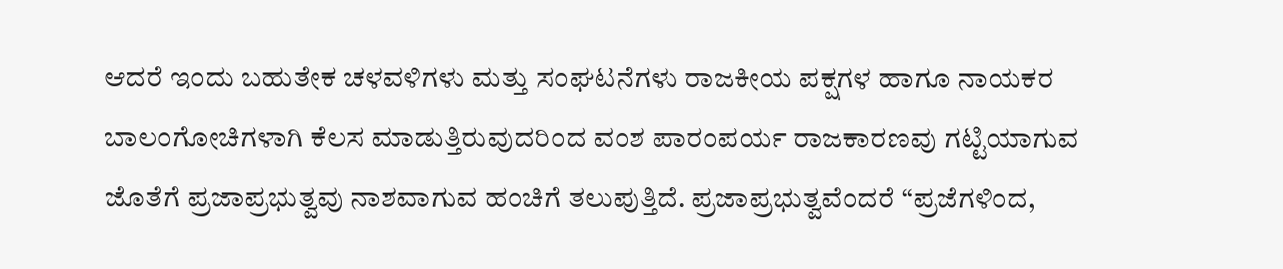ಆದರೆ ಇಂದು ಬಹುತೇಕ ಚಳವಳಿಗಳು ಮತ್ತು ಸಂಘಟನೆಗಳು ರಾಜಕೀಯ ಪಕ್ಷಗಳ ಹಾಗೂ ನಾಯಕರ ಬಾಲಂಗೋಚಿಗಳಾಗಿ ಕೆಲಸ ಮಾಡುತ್ತಿರುವುದರಿಂದ ವಂಶ ಪಾರಂಪರ್ಯ ರಾಜಕಾರಣವು ಗಟ್ಟಿಯಾಗುವ ಜೊತೆಗೆ ಪ್ರಜಾಪ್ರಭುತ್ವವು ನಾಶವಾಗುವ ಹಂಚಿಗೆ ತಲುಪುತ್ತಿದೆ. ಪ್ರಜಾಪ್ರಭುತ್ವವೆಂದರೆ “ಪ್ರಜೆಗಳಿಂದ,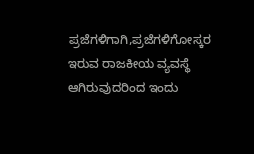ಪ್ರಜೆಗಳಿಗಾಗಿ,ಪ್ರಜೆಗಳಿಗೋಸ್ಕರ ಇರುವ ರಾಜಕೀಯ ವ್ಯವಸ್ಥೆ ಆಗಿರುವುದರಿಂದ ಇಂದು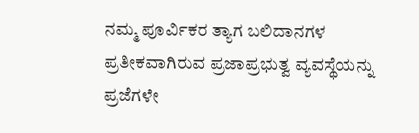ನಮ್ಮ ಪೂರ್ವಿಕರ ತ್ಯಾಗ ಬಲಿದಾನಗಳ ಪ್ರತೀಕವಾಗಿರುವ ಪ್ರಜಾಪ್ರಭುತ್ವ ವ್ಯವಸ್ಥೆಯನ್ನು ಪ್ರಜೆಗಳೇ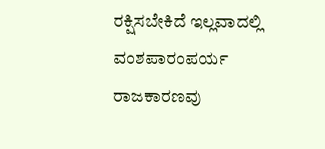ರಕ್ಷಿಸಬೇಕಿದೆ ಇಲ್ಲವಾದಲ್ಲಿ ವಂಶಪಾರಂಪರ್ಯ ರಾಜಕಾರಣವು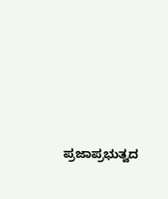ಪ್ರಜಾಪ್ರಭುತ್ವದ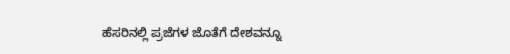ಹೆಸರಿನಲ್ಲಿ ಪ್ರಜೆಗಳ ಜೊತೆಗೆ ದೇಶವನ್ನೂ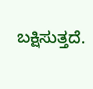ಬಕ್ಷಿಸುತ್ತದೆ.